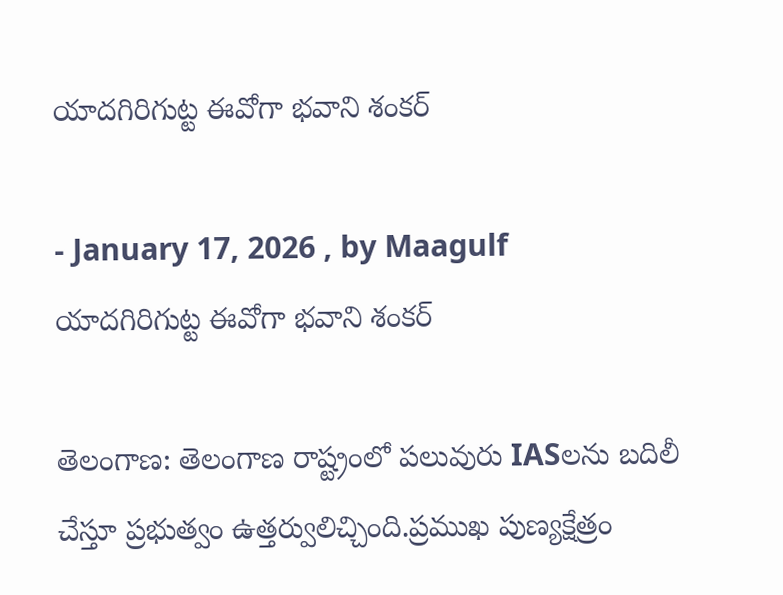యాదగిరిగుట్ట ఈవోగా భవాని శంకర్

- January 17, 2026 , by Maagulf
యాదగిరిగుట్ట ఈవోగా భవాని శంకర్

తెలంగాణ: తెలంగాణ రాష్ట్రంలో పలువురు IASలను బదిలీ చేస్తూ ప్రభుత్వం ఉత్తర్వులిచ్చింది.ప్రముఖ పుణ్యక్షేత్రం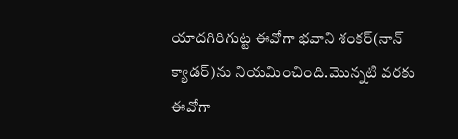యాదగిరిగుట్ట ఈవోగా భవాని శంకర్(నాన్ క్యాడర్)ను నియమించింది.మొన్నటి వరకు ఈవోగా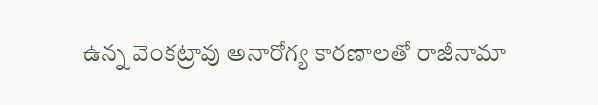ఉన్న వెంకట్రావు అనారోగ్య కారణాలతో రాజీనామా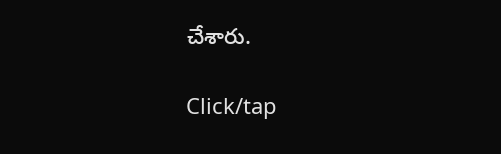చేశారు.

Click/tap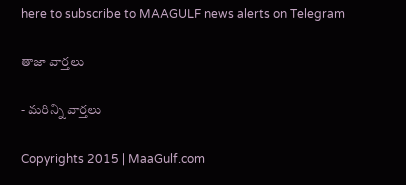here to subscribe to MAAGULF news alerts on Telegram

తాజా వార్తలు

- మరిన్ని వార్తలు

Copyrights 2015 | MaaGulf.com